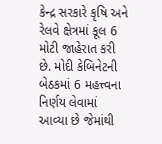કેન્દ્ર સરકારે કૃષિ અને રેલવે ક્ષેત્રમાં કૂલ 6 મોટી જાહેરાત કરી છે. મોદી કેબિનેટની બેઠકમાં 6 મહત્ત્વના નિર્ણય લેવામાં આવ્યા છે જેમાંથી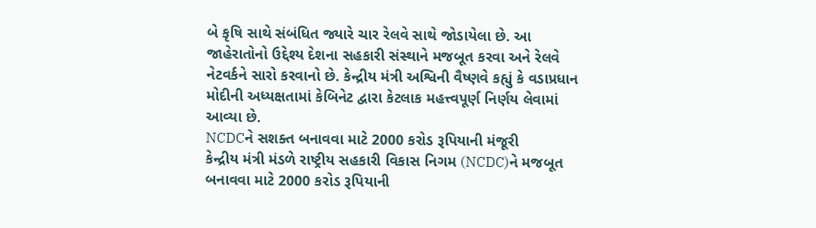બે કૃષિ સાથે સંબંધિત જ્યારે ચાર રેલવે સાથે જોડાયેલા છે. આ જાહેરાતોનો ઉદ્દેશ્ય દેશના સહકારી સંસ્થાને મજબૂત કરવા અને રેલવે નેટવર્કને સારો કરવાનો છે. કેન્દ્રીય મંત્રી અશ્વિની વૈષ્ણવે કહ્યું કે વડાપ્રધાન મોદીની અધ્યક્ષતામાં કેબિનેટ દ્વારા કેટલાક મહત્ત્વપૂર્ણ નિર્ણય લેવામાં આવ્યા છે.
NCDCને સશક્ત બનાવવા માટે 2000 કરોડ રૂપિયાની મંજૂરી
કેન્દ્રીય મંત્રી મંડળે રાષ્ટ્રીય સહકારી વિકાસ નિગમ (NCDC)ને મજબૂત બનાવવા માટે 2000 કરોડ રૂપિયાની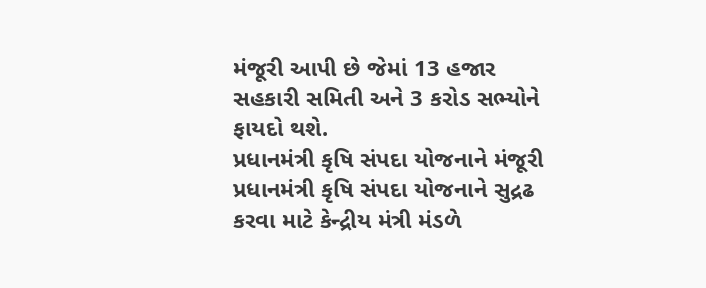મંજૂરી આપી છે જેમાં 13 હજાર સહકારી સમિતી અને 3 કરોડ સભ્યોને ફાયદો થશે.
પ્રધાનમંત્રી કૃષિ સંપદા યોજનાને મંજૂરી
પ્રધાનમંત્રી કૃષિ સંપદા યોજનાને સુદ્રઢ કરવા માટે કેન્દ્રીય મંત્રી મંડળે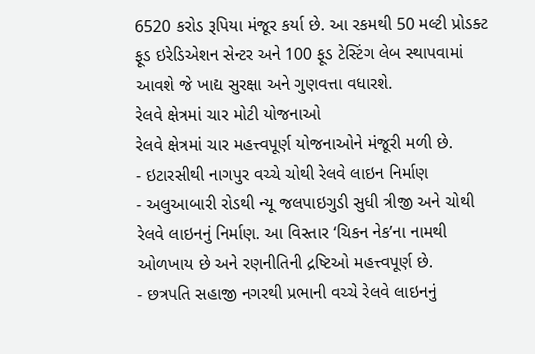6520 કરોડ રૂપિયા મંજૂર કર્યા છે. આ રકમથી 50 મલ્ટી પ્રોડક્ટ ફૂડ ઇરેડિએશન સેન્ટર અને 100 ફૂડ ટેસ્ટિંગ લેબ સ્થાપવામાં આવશે જે ખાદ્ય સુરક્ષા અને ગુણવત્તા વધારશે.
રેલવે ક્ષેત્રમાં ચાર મોટી યોજનાઓ
રેલવે ક્ષેત્રમાં ચાર મહત્ત્વપૂર્ણ યોજનાઓને મંજૂરી મળી છે.
- ઇટારસીથી નાગપુર વચ્ચે ચોથી રેલવે લાઇન નિર્માણ
- અલુઆબારી રોડથી ન્યૂ જલપાઇગુડી સુધી ત્રીજી અને ચોથી રેલવે લાઇનનું નિર્માણ. આ વિસ્તાર ‘ચિકન નેક’ના નામથી ઓળખાય છે અને રણનીતિની દ્રષ્ટિઓ મહત્ત્વપૂર્ણ છે.
- છત્રપતિ સહાજી નગરથી પ્રભાની વચ્ચે રેલવે લાઇનનું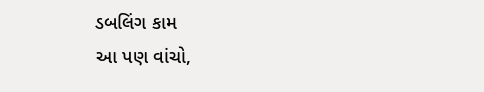ડબલિંગ કામ
આ પણ વાંચો,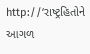http://‘રાષ્ટ્રહિતોને આગળ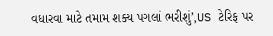વધારવા માટે તમામ શક્ય પગલાં ભરીશું’,US ટેરિફ પર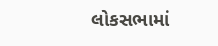લોકસભામાં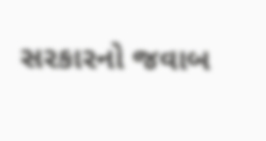સરકારનો જવાબ